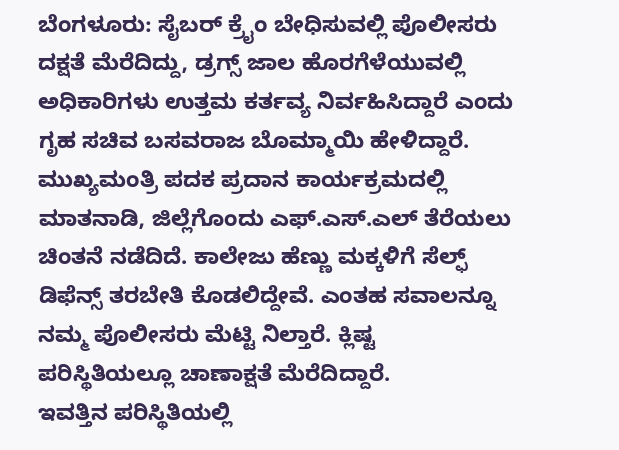ಬೆಂಗಳೂರು: ಸೈಬರ್ ಕ್ರೈಂ ಬೇಧಿಸುವಲ್ಲಿ ಪೊಲೀಸರು ದಕ್ಷತೆ ಮೆರೆದಿದ್ದು, ಡ್ರಗ್ಸ್ ಜಾಲ ಹೊರಗೆಳೆಯುವಲ್ಲಿ ಅಧಿಕಾರಿಗಳು ಉತ್ತಮ ಕರ್ತವ್ಯ ನಿರ್ವಹಿಸಿದ್ದಾರೆ ಎಂದು ಗೃಹ ಸಚಿವ ಬಸವರಾಜ ಬೊಮ್ಮಾಯಿ ಹೇಳಿದ್ದಾರೆ. ಮುಖ್ಯಮಂತ್ರಿ ಪದಕ ಪ್ರದಾನ ಕಾರ್ಯಕ್ರಮದಲ್ಲಿ ಮಾತನಾಡಿ, ಜಿಲ್ಲೆಗೊಂದು ಎಫ್.ಎಸ್.ಎಲ್ ತೆರೆಯಲು ಚಿಂತನೆ ನಡೆದಿದೆ. ಕಾಲೇಜು ಹೆಣ್ಣು ಮಕ್ಕಳಿಗೆ ಸೆಲ್ಫ್ ಡಿಫೆನ್ಸ್ ತರಬೇತಿ ಕೊಡಲಿದ್ದೇವೆ. ಎಂತಹ ಸವಾಲನ್ನೂ ನಮ್ಮ ಪೊಲೀಸರು ಮೆಟ್ಟಿ ನಿಲ್ತಾರೆ. ಕ್ಲಿಷ್ಟ ಪರಿಸ್ಥಿತಿಯಲ್ಲೂ ಚಾಣಾಕ್ಷತೆ ಮೆರೆದಿದ್ದಾರೆ.
ಇವತ್ತಿನ ಪರಿಸ್ಥಿತಿಯಲ್ಲಿ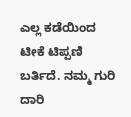ಎಲ್ಲ ಕಡೆಯಿಂದ ಟೀಕೆ ಟಿಪ್ಪಣಿ ಬರ್ತಿದೆ. ನಮ್ಮ ಗುರಿ ದಾರಿ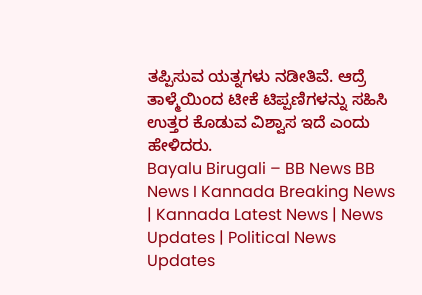ತಪ್ಪಿಸುವ ಯತ್ನಗಳು ನಡೀತಿವೆ. ಆದ್ರೆ ತಾಳ್ಮೆಯಿಂದ ಟೀಕೆ ಟಿಪ್ಪಣಿಗಳನ್ನು ಸಹಿಸಿ ಉತ್ತರ ಕೊಡುವ ವಿಶ್ವಾಸ ಇದೆ ಎಂದು ಹೇಳಿದರು.
Bayalu Birugali – BB News BB News I Kannada Breaking News | Kannada Latest News | News Updates | Political News Updates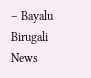– Bayalu Birugali News